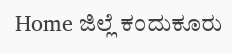Home ಜಿಲ್ಲೆ ಕಂದುಕೂರು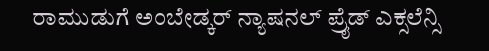ರಾಮುಡುಗೆ ಅಂಬೇಡ್ಕರ್ ನ್ಯಾಷನಲ್ ಪ್ರೈಡ್ ಎಕ್ಸಲೆನ್ಸಿ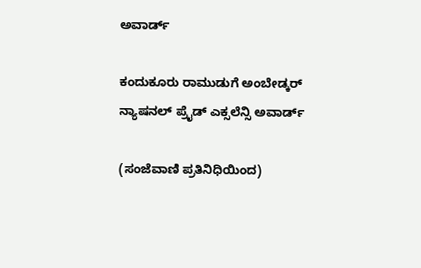ಅವಾರ್ಡ್

ಕಂದುಕೂರು ರಾಮುಡುಗೆ ಅಂಬೇಡ್ಕರ್ ನ್ಯಾಷನಲ್ ಪ್ರೈಡ್ ಎಕ್ಸಲೆನ್ಸಿ ಅವಾರ್ಡ್

(ಸಂಜೆವಾಣಿ ಪ್ರತಿನಿಧಿಯಿಂದ)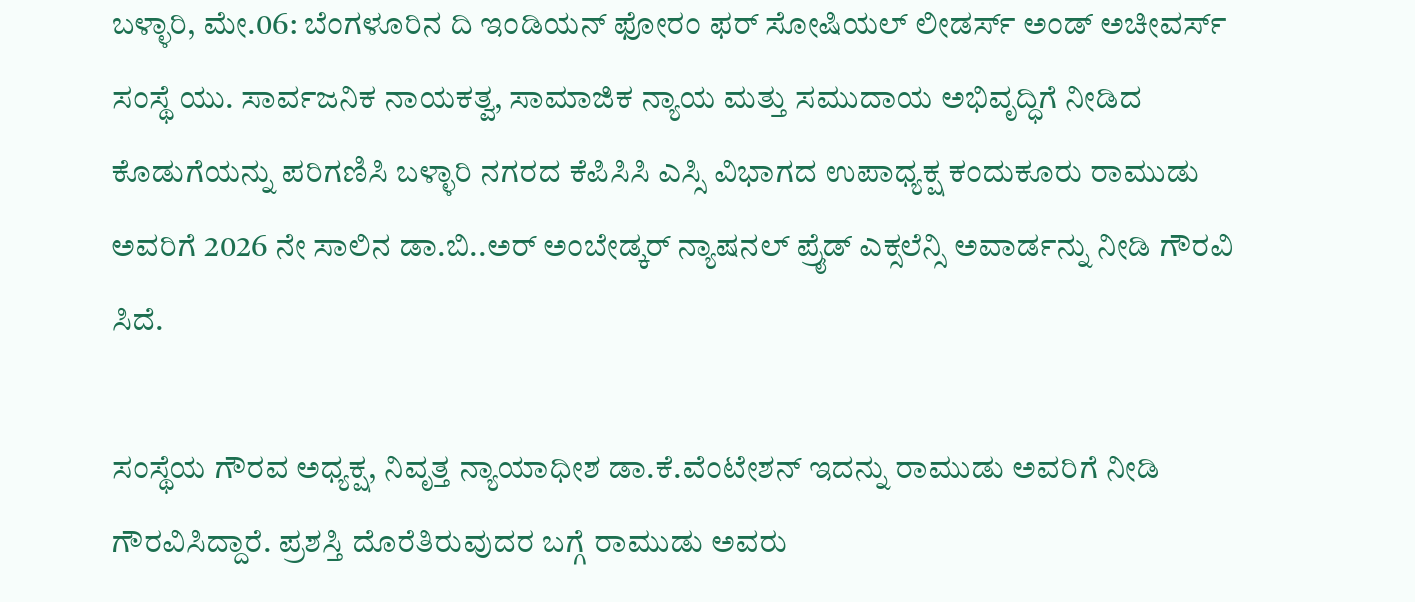ಬಳ್ಳಾರಿ, ಮೇ.06: ಬೆಂಗಳೂರಿನ ದಿ ಇಂಡಿಯನ್ ಫೋರಂ ಫರ್ ಸೋಷಿಯಲ್ ಲೀಡರ್ಸ್ ಅಂಡ್ ಅಚೀವರ್ಸ್ ಸಂಸ್ಥೆ ಯು. ಸಾರ್ವಜನಿಕ ನಾಯಕತ್ವ, ಸಾಮಾಜಿಕ ನ್ಯಾಯ ಮತ್ತು ಸಮುದಾಯ ಅಭಿವೃದ್ಧಿಗೆ ನೀಡಿದ ಕೊಡುಗೆಯನ್ನು ಪರಿಗಣಿಸಿ ಬಳ್ಳಾರಿ ನಗರದ ಕೆಪಿಸಿಸಿ ಎಸ್ಸಿ ವಿಭಾಗದ ಉಪಾಧ್ಯಕ್ಷ ಕಂದುಕೂರು ರಾಮುಡು ಅವರಿಗೆ 2026 ನೇ ಸಾಲಿನ ಡಾ.ಬಿ..ಅರ್ ಅಂಬೇಡ್ಕರ್ ನ್ಯಾಷನಲ್ ಪ್ರೈಡ್ ಎಕ್ಸಲೆನ್ಸಿ ಅವಾರ್ಡನ್ನು ನೀಡಿ ಗೌರವಿ  ಸಿದೆ.

ಸಂಸ್ಥೆಯ ಗೌರವ ಅಧ್ಯಕ್ಷ, ನಿವೃತ್ತ ನ್ಯಾಯಾಧೀಶ ಡಾ.ಕೆ.ವೆಂಟೇಶನ್ ಇದನ್ನು ರಾಮುಡು ಅವರಿಗೆ ನೀಡಿ ಗೌರವಿಸಿದ್ದಾರೆ. ಪ್ರಶಸ್ತಿ ದೊರೆತಿರುವುದರ ಬಗ್ಗೆ ರಾಮುಡು ಅವರು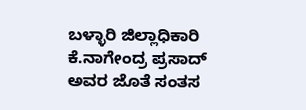ಬಳ್ಳಾರಿ ಜಿಲ್ಲಾಧಿಕಾರಿ ಕೆ.ನಾಗೇಂದ್ರ ಪ್ರಸಾದ್ ಅವರ ಜೊತೆ ಸಂತಸ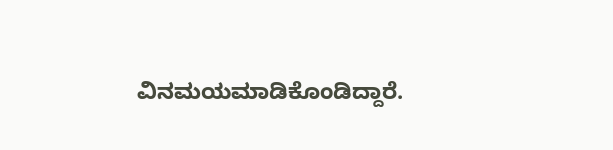ವಿನಮಯಮಾಡಿಕೊಂಡಿದ್ದಾರೆ.